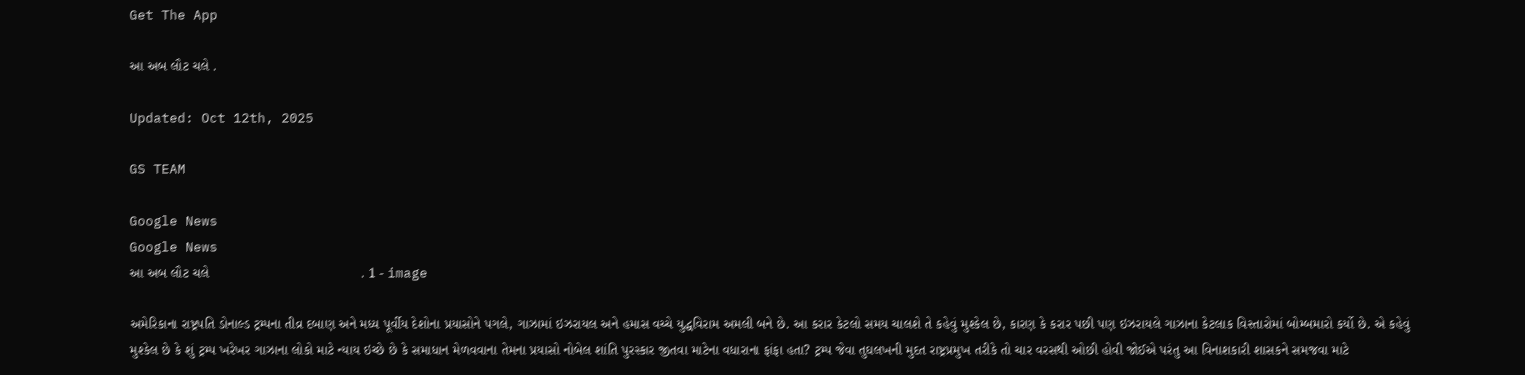Get The App

આ અબ લૌટ ચલે .

Updated: Oct 12th, 2025

GS TEAM

Google News
Google News
આ અબ લૌટ ચલે                                       . 1 - image

અમેરિકાના રાષ્ટ્રપતિ ડોનાલ્ડ ટ્રમ્પના તીવ્ર દબાણ અને મધ્ય પૂર્વીય દેશોના પ્રયાસોને પગલે, ગાઝામાં ઇઝરાયલ અને હમાસ વચ્ચે યુદ્ધવિરામ અમલી બને છે. આ કરાર કેટલો સમય ચાલશે તે કહેવું મુશ્કેલ છે, કારણ કે કરાર પછી પણ ઇઝરાયલે ગાઝાના કેટલાક વિસ્તારોમાં બોમ્બમારો કર્યો છે. એ કહેવું મુશ્કેલ છે કે શું ટ્રમ્પ ખરેખર ગાઝાના લોકો માટે ન્યાય ઇચ્છે છે કે સમાધાન મેળવવાના તેમના પ્રયાસો નોબેલ શાંતિ પુરસ્કાર જીતવા માટેના વધારાના ફાંફા હતા? ટ્રમ્પ જેવા તુઘલખની મુદત રાષ્ટ્રપ્રમુખ તરીકે તો ચાર વરસથી ઓછી હોવી જોઈએ પરંતુ આ વિનાશકારી શાસકને સમજવા માટે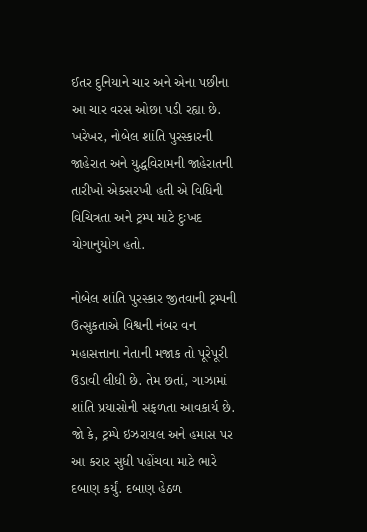ઈતર દુનિયાને ચાર અને એના પછીના આ ચાર વરસ ઓછા પડી રહ્યા છે. ખરેખર, નોબેલ શાંતિ પુરસ્કારની જાહેરાત અને યુદ્ધવિરામની જાહેરાતની તારીખો એકસરખી હતી એ વિધિની વિચિત્રતા અને ટ્રમ્પ માટે દુઃખદ યોગાનુયોગ હતો.

નોબેલ શાંતિ પુરસ્કાર જીતવાની ટ્રમ્પની ઉત્સુકતાએ વિશ્વની નંબર વન મહાસત્તાના નેતાની મજાક તો પૂરેપૂરી ઉડાવી લીધી છે. તેમ છતાં, ગાઝામાં શાંતિ પ્રયાસોની સફળતા આવકાર્ય છે. જો કે, ટ્રમ્પે ઇઝરાયલ અને હમાસ પર આ કરાર સુધી પહોંચવા માટે ભારે દબાણ કર્યું. દબાણ હેઠળ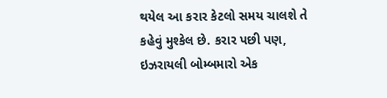થયેલ આ કરાર કેટલો સમય ચાલશે તે કહેવું મુશ્કેલ છે. કરાર પછી પણ, ઇઝરાયલી બોમ્બમારો એક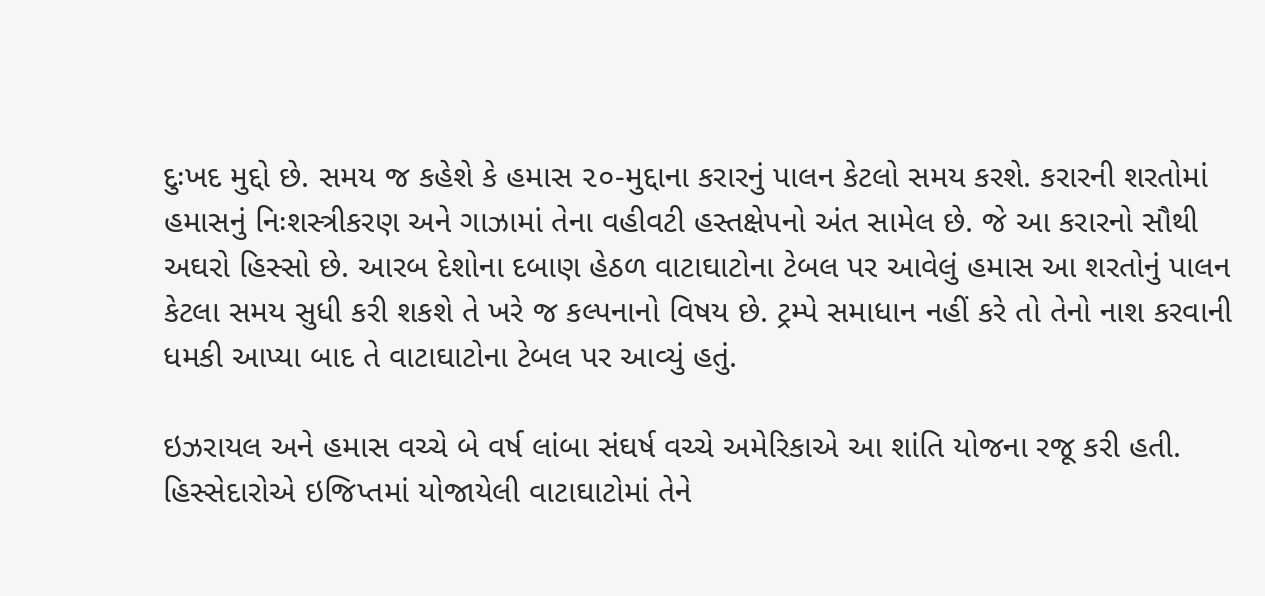દુઃખદ મુદ્દો છે. સમય જ કહેશે કે હમાસ ૨૦-મુદ્દાના કરારનું પાલન કેટલો સમય કરશે. કરારની શરતોમાં હમાસનું નિઃશસ્ત્રીકરણ અને ગાઝામાં તેના વહીવટી હસ્તક્ષેપનો અંત સામેલ છે. જે આ કરારનો સૌથી અઘરો હિસ્સો છે. આરબ દેશોના દબાણ હેઠળ વાટાઘાટોના ટેબલ પર આવેલું હમાસ આ શરતોનું પાલન કેટલા સમય સુધી કરી શકશે તે ખરે જ કલ્પનાનો વિષય છે. ટ્રમ્પે સમાધાન નહીં કરે તો તેનો નાશ કરવાની ધમકી આપ્યા બાદ તે વાટાઘાટોના ટેબલ પર આવ્યું હતું.

ઇઝરાયલ અને હમાસ વચ્ચે બે વર્ષ લાંબા સંઘર્ષ વચ્ચે અમેરિકાએ આ શાંતિ યોજના રજૂ કરી હતી. હિસ્સેદારોએ ઇજિપ્તમાં યોજાયેલી વાટાઘાટોમાં તેને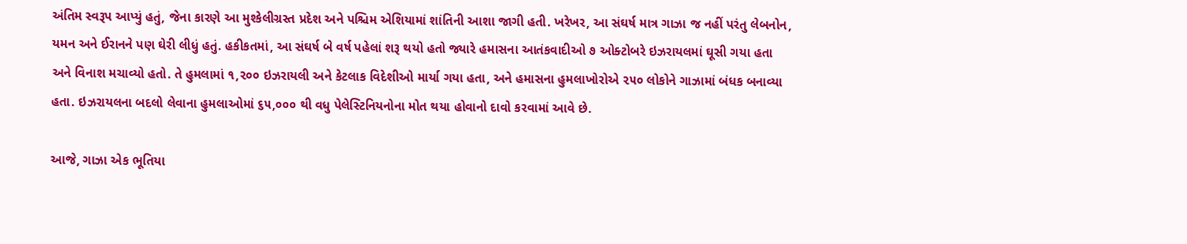અંતિમ સ્વરૂપ આપ્યું હતું, જેના કારણે આ મુશ્કેલીગ્રસ્ત પ્રદેશ અને પશ્ચિમ એશિયામાં શાંતિની આશા જાગી હતી. ખરેખર, આ સંઘર્ષ માત્ર ગાઝા જ નહીં પરંતુ લેબનોન, યમન અને ઈરાનને પણ ઘેરી લીધું હતું. હકીકતમાં, આ સંઘર્ષ બે વર્ષ પહેલાં શરૂ થયો હતો જ્યારે હમાસના આતંકવાદીઓ ૭ ઓક્ટોબરે ઇઝરાયલમાં ઘૂસી ગયા હતા અને વિનાશ મચાવ્યો હતો. તે હુમલામાં ૧,૨૦૦ ઇઝરાયલી અને કેટલાક વિદેશીઓ માર્યા ગયા હતા, અને હમાસના હુમલાખોરોએ ૨૫૦ લોકોને ગાઝામાં બંધક બનાવ્યા હતા. ઇઝરાયલના બદલો લેવાના હુમલાઓમાં ૬૫,૦૦૦ થી વધુ પેલેસ્ટિનિયનોના મોત થયા હોવાનો દાવો કરવામાં આવે છે.

આજે, ગાઝા એક ભૂતિયા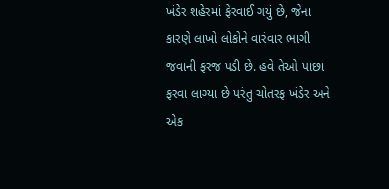ખંડેર શહેરમાં ફેરવાઈ ગયું છે, જેના કારણે લાખો લોકોને વારંવાર ભાગી જવાની ફરજ પડી છે. હવે તેઓ પાછા ફરવા લાગ્યા છે પરંતુ ચોતરફ ખંડેર અને એક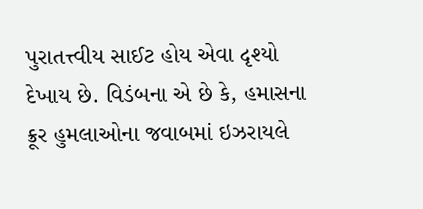પુરાતત્ત્વીય સાઈટ હોય એવા દૃશ્યો દેખાય છે. વિડંબના એ છે કે, હમાસના ક્રૂર હુમલાઓના જવાબમાં ઇઝરાયલે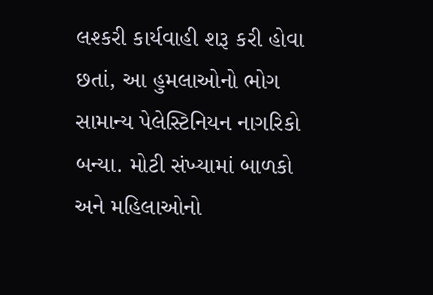લશ્કરી કાર્યવાહી શરૂ કરી હોવા છતાં, આ હુમલાઓનો ભોગ સામાન્ય પેલેસ્ટિનિયન નાગરિકો બન્યા. મોટી સંખ્યામાં બાળકો અને મહિલાઓનો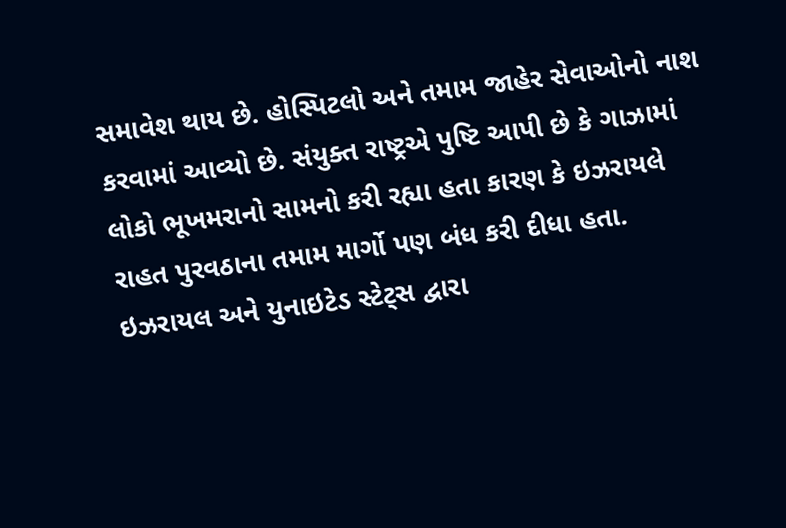સમાવેશ થાય છે. હોસ્પિટલો અને તમામ જાહેર સેવાઓનો નાશ કરવામાં આવ્યો છે. સંયુક્ત રાષ્ટ્રએ પુષ્ટિ આપી છે કે ગાઝામાં લોકો ભૂખમરાનો સામનો કરી રહ્યા હતા કારણ કે ઇઝરાયલે રાહત પુરવઠાના તમામ માર્ગો પણ બંધ કરી દીધા હતા. ઇઝરાયલ અને યુનાઇટેડ સ્ટેટ્સ દ્વારા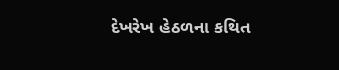દેખરેખ હેઠળના કથિત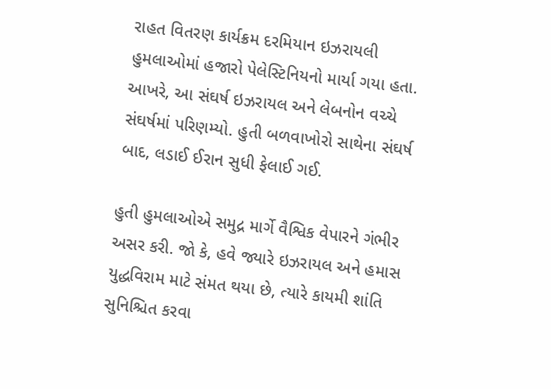રાહત વિતરણ કાર્યક્રમ દરમિયાન ઇઝરાયલી હુમલાઓમાં હજારો પેલેસ્ટિનિયનો માર્યા ગયા હતા. આખરે, આ સંઘર્ષ ઇઝરાયલ અને લેબનોન વચ્ચે સંઘર્ષમાં પરિણમ્યો. હુતી બળવાખોરો સાથેના સંઘર્ષ બાદ, લડાઈ ઈરાન સુધી ફેલાઈ ગઈ.

હુતી હુમલાઓએ સમુદ્ર માર્ગે વૈશ્વિક વેપારને ગંભીર અસર કરી. જો કે, હવે જ્યારે ઇઝરાયલ અને હમાસ યુદ્ધવિરામ માટે સંમત થયા છે, ત્યારે કાયમી શાંતિ સુનિશ્ચિત કરવા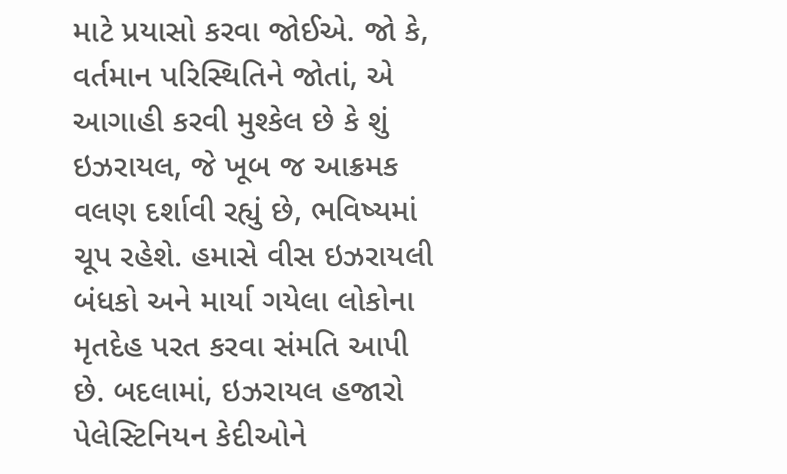માટે પ્રયાસો કરવા જોઈએ. જો કે, વર્તમાન પરિસ્થિતિને જોતાં, એ આગાહી કરવી મુશ્કેલ છે કે શું ઇઝરાયલ, જે ખૂબ જ આક્રમક વલણ દર્શાવી રહ્યું છે, ભવિષ્યમાં ચૂપ રહેશે. હમાસે વીસ ઇઝરાયલી બંધકો અને માર્યા ગયેલા લોકોના મૃતદેહ પરત કરવા સંમતિ આપી છે. બદલામાં, ઇઝરાયલ હજારો પેલેસ્ટિનિયન કેદીઓને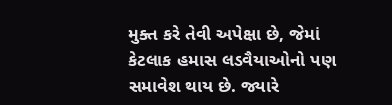મુક્ત કરે તેવી અપેક્ષા છે, જેમાં કેટલાક હમાસ લડવૈયાઓનો પણ સમાવેશ થાય છે. જ્યારે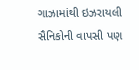ગાઝામાંથી ઇઝરાયલી સૈનિકોની વાપસી પણ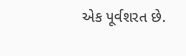એક પૂર્વશરત છે.